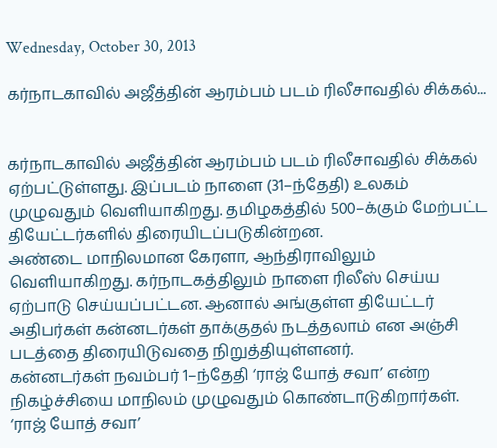Wednesday, October 30, 2013

கர்நாடகாவில் அஜீத்தின் ஆரம்பம் படம் ரிலீசாவதில் சிக்கல்...


கர்நாடகாவில் அஜீத்தின் ஆரம்பம் படம் ரிலீசாவதில் சிக்கல் ஏற்பட்டுள்ளது. இப்படம் நாளை (31–ந்தேதி) உலகம் முழுவதும் வெளியாகிறது. தமிழகத்தில் 500–க்கும் மேற்பட்ட தியேட்டர்களில் திரையிடப்படுகின்றன.
அண்டை மாநிலமான கேரளா, ஆந்திராவிலும் வெளியாகிறது. கர்நாடகத்திலும் நாளை ரிலீஸ் செய்ய ஏற்பாடு செய்யப்பட்டன. ஆனால் அங்குள்ள தியேட்டர் அதிபர்கள் கன்னடர்கள் தாக்குதல் நடத்தலாம் என அஞ்சி படத்தை திரையிடுவதை நிறுத்தியுள்ளனர்.
கன்னடர்கள் நவம்பர் 1–ந்தேதி ‘ராஜ் யோத் சவா’ என்ற நிகழ்ச்சியை மாநிலம் முழுவதும் கொண்டாடுகிறார்கள். ‘ராஜ் யோத் சவா’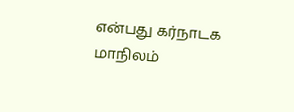என்பது கர்நாடக மாநிலம்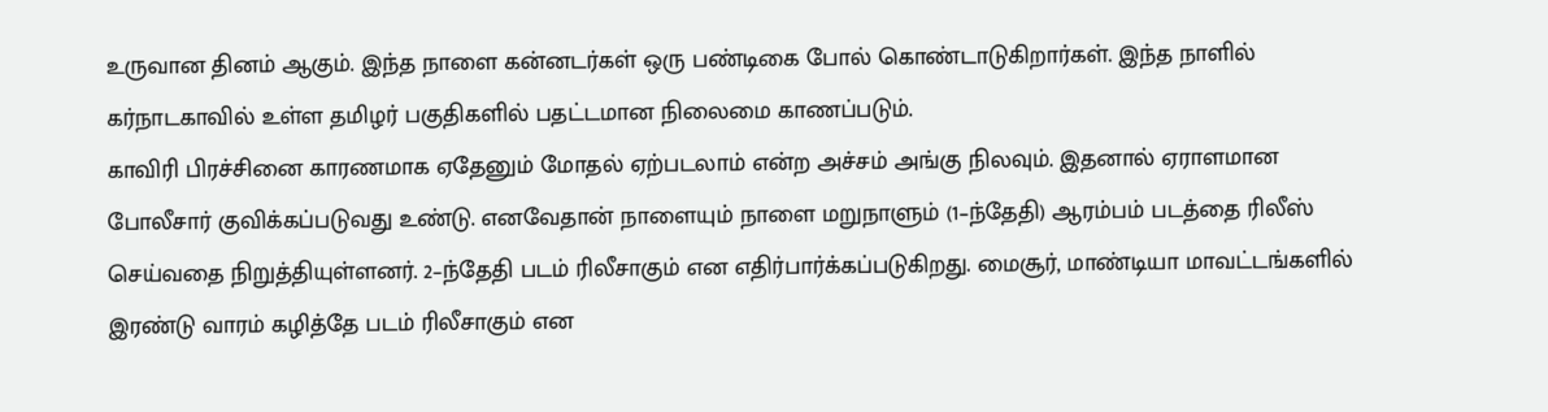உருவான தினம் ஆகும். இந்த நாளை கன்னடர்கள் ஒரு பண்டிகை போல் கொண்டாடுகிறார்கள். இந்த நாளில் கர்நாடகாவில் உள்ள தமிழர் பகுதிகளில் பதட்டமான நிலைமை காணப்படும்.
காவிரி பிரச்சினை காரணமாக ஏதேனும் மோதல் ஏற்படலாம் என்ற அச்சம் அங்கு நிலவும். இதனால் ஏராளமான போலீசார் குவிக்கப்படுவது உண்டு. எனவேதான் நாளையும் நாளை மறுநாளும் (1–ந்தேதி) ஆரம்பம் படத்தை ரிலீஸ் செய்வதை நிறுத்தியுள்ளனர். 2–ந்தேதி படம் ரிலீசாகும் என எதிர்பார்க்கப்படுகிறது. மைசூர், மாண்டியா மாவட்டங்களில் இரண்டு வாரம் கழித்தே படம் ரிலீசாகும் என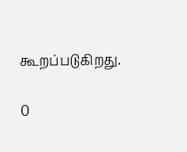கூறப்படுகிறது.

0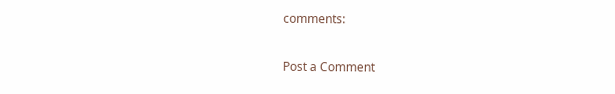comments:

Post a Comment